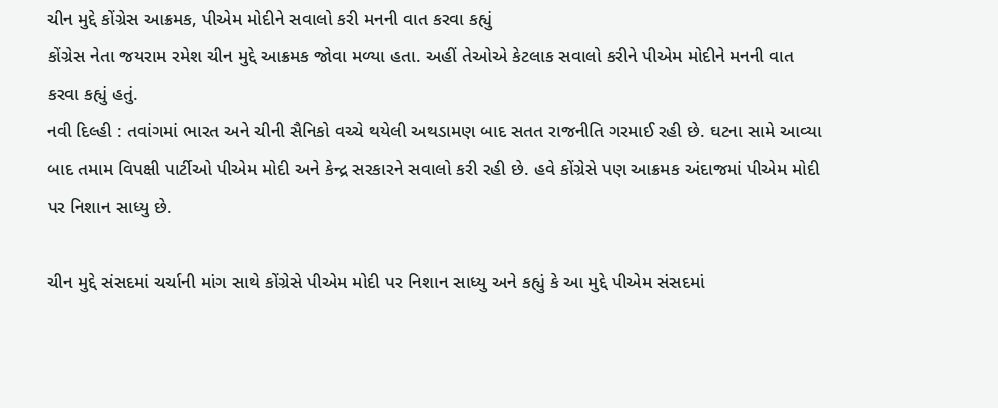ચીન મુદ્દે કોંગ્રેસ આક્રમક, પીએમ મોદીને સવાલો કરી મનની વાત કરવા કહ્યું
કોંગ્રેસ નેતા જયરામ રમેશ ચીન મુદ્દે આક્રમક જોવા મળ્યા હતા. અહીં તેઓએ કેટલાક સવાલો કરીને પીએમ મોદીને મનની વાત કરવા કહ્યું હતું.
નવી દિલ્હી : તવાંગમાં ભારત અને ચીની સૈનિકો વચ્ચે થયેલી અથડામણ બાદ સતત રાજનીતિ ગરમાઈ રહી છે. ઘટના સામે આવ્યા બાદ તમામ વિપક્ષી પાર્ટીઓ પીએમ મોદી અને કેન્દ્ર સરકારને સવાલો કરી રહી છે. હવે કોંગ્રેસે પણ આક્રમક અંદાજમાં પીએમ મોદી પર નિશાન સાધ્યુ છે.

ચીન મુદ્દે સંસદમાં ચર્ચાની માંગ સાથે કોંગ્રેસે પીએમ મોદી પર નિશાન સાધ્યુ અને કહ્યું કે આ મુદ્દે પીએમ સંસદમાં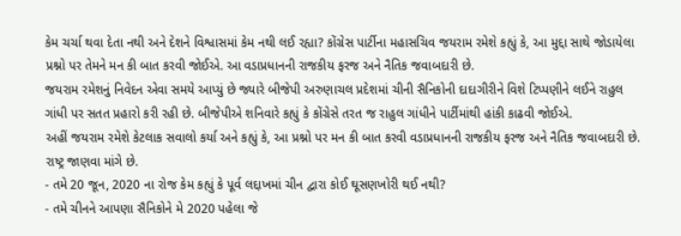કેમ ચર્ચા થવા દેતા નથી અને દેશને વિશ્વાસમાં કેમ નથી લઈ રહ્યા? કોંગ્રેસ પાર્ટીના મહાસચિવ જયરામ રમેશે કહ્યું કે, આ મુદ્દા સાથે જોડાયેલા પ્રશ્નો પર તેમને મન કી બાત કરવી જોઈએ. આ વડાપ્રધાનની રાજકીય ફરજ અને નૈતિક જવાબદારી છે.
જયરામ રમેશનું નિવેદન એવા સમયે આપ્યું છે જ્યારે બીજેપી અરુણાચલ પ્રદેશમાં ચીની સૈનિકોની દાદાગીરીને વિશે ટિપ્પણીને લઈને રાહુલ ગાંધી પર સતત પ્રહારો કરી રહી છે. બીજેપીએ શનિવારે કહ્યું કે કોંગ્રેસે તરત જ રાહુલ ગાંધીને પાર્ટીમાંથી હાંકી કાઢવી જોઈએ.
અહીં જયરામ રમેશે કેટલાક સવાલો કર્યા અને કહ્યું કે, આ પ્રશ્નો પર મન કી બાત કરવી વડાપ્રધાનની રાજકીય ફરજ અને નૈતિક જવાબદારી છે. રાષ્ટ્ર જાણવા માંગે છે.
- તમે 20 જૂન, 2020 ના રોજ કેમ કહ્યું કે પૂર્વ લદ્દાખમાં ચીન દ્વારા કોઈ ઘૂસણખોરી થઈ નથી?
- તમે ચીનને આપણા સૈનિકોને મે 2020 પહેલા જે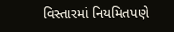વિસ્તારમાં નિયમિતપણે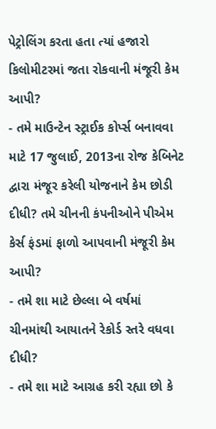પેટ્રોલિંગ કરતા હતા ત્યાં હજારો કિલોમીટરમાં જતા રોકવાની મંજૂરી કેમ આપી?
- તમે માઉન્ટેન સ્ટ્રાઈક કોર્પ્સ બનાવવા માટે 17 જુલાઈ, 2013ના રોજ કેબિનેટ દ્વારા મંજૂર કરેલી યોજનાને કેમ છોડી દીધી? તમે ચીનની કંપનીઓને પીએમ કેર્સ ફંડમાં ફાળો આપવાની મંજૂરી કેમ આપી?
- તમે શા માટે છેલ્લા બે વર્ષમાં ચીનમાંથી આયાતને રેકોર્ડ સ્તરે વધવા દીધી?
- તમે શા માટે આગ્રહ કરી રહ્યા છો કે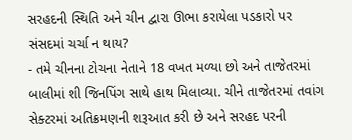સરહદની સ્થિતિ અને ચીન દ્વારા ઊભા કરાયેલા પડકારો પર સંસદમાં ચર્ચા ન થાય?
- તમે ચીનના ટોચના નેતાને 18 વખત મળ્યા છો અને તાજેતરમાં બાલીમાં શી જિનપિંગ સાથે હાથ મિલાવ્યા. ચીને તાજેતરમાં તવાંગ સેક્ટરમાં અતિક્રમણની શરૂઆત કરી છે અને સરહદ પરની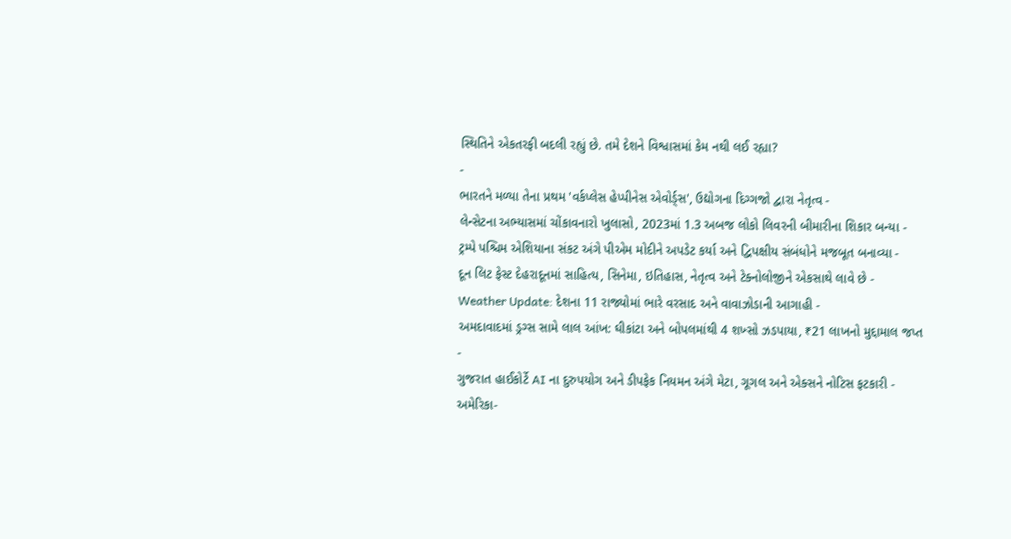સ્થિતિને એકતરફી બદલી રહ્યું છે. તમે દેશને વિશ્વાસમાં કેમ નથી લઈ રહ્યા?
-
ભારતને મળ્યા તેના પ્રથમ 'વર્કપ્લેસ હેપ્પીનેસ એવોર્ડ્સ', ઉદ્યોગના દિગ્ગજો દ્વારા નેતૃત્વ -
લેન્સેટના અભ્યાસમાં ચોંકાવનારો ખુલાસો, 2023માં 1.3 અબજ લોકો લિવરની બીમારીના શિકાર બન્યા -
ટ્રમ્પે પશ્ચિમ એશિયાના સંકટ અંગે પીએમ મોદીને અપડેટ કર્યા અને દ્વિપક્ષીય સંબંધોને મજબૂત બનાવ્યા -
દૂન લિટ ફેસ્ટ દેહરાદૂનમાં સાહિત્ય, સિનેમા, ઇતિહાસ, નેતૃત્વ અને ટેક્નોલોજીને એકસાથે લાવે છે -
Weather Update: દેશના 11 રાજ્યોમાં ભારે વરસાદ અને વાવાઝોડાની આગાહી -
અમદાવાદમાં ડ્રગ્સ સામે લાલ આંખ: ઘીકાંટા અને બોપલમાંથી 4 શખ્સો ઝડપાયા, ₹21 લાખનો મુદ્દામાલ જપ્ત -
ગુજરાત હાઈકોર્ટે AI ના દુરુપયોગ અને ડીપફેક નિયમન અંગે મેટા, ગૂગલ અને એક્સને નોટિસ ફટકારી -
અમેરિકા-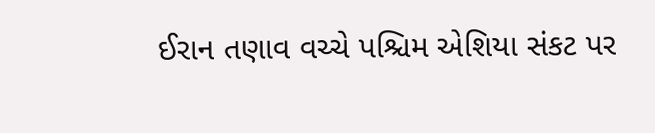ઈરાન તણાવ વચ્ચે પશ્ચિમ એશિયા સંકટ પર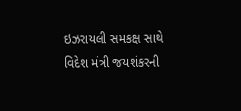ઇઝરાયલી સમકક્ષ સાથે વિદેશ મંત્રી જયશંકરની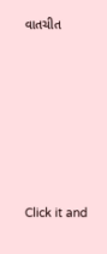વાતચીત







Click it and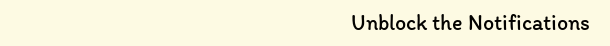Unblock the Notifications